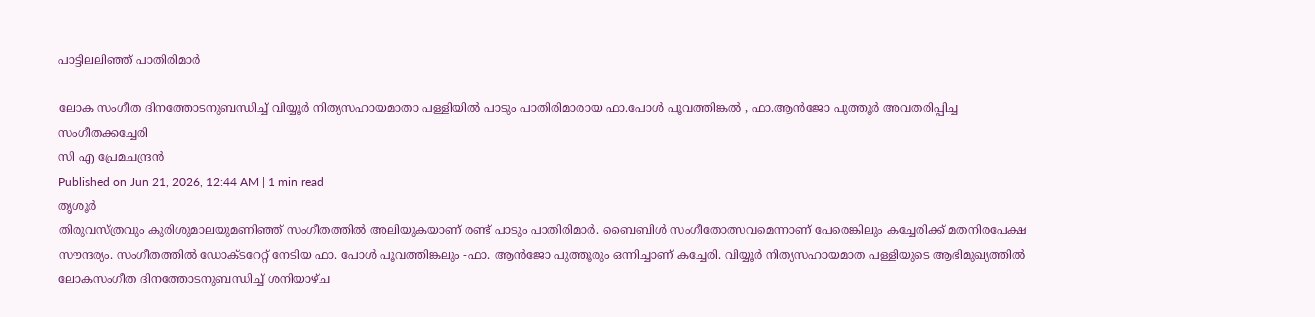പാട്ടിലലിഞ്ഞ് പാതിരിമാർ

ലോക സംഗീത ദിനത്തോടനുബന്ധിച്ച് വിയ്യൂർ നിത്യസഹായമാതാ പള്ളിയിൽ പാടും പാതിരിമാരായ ഫാ.പോൾ പൂവത്തിങ്കൽ , ഫാ.ആൻജോ പുത്തൂർ അവതരിപ്പിച്ച സംഗീതക്കച്ചേരി
സി എ പ്രേമചന്ദ്രൻ
Published on Jun 21, 2026, 12:44 AM | 1 min read
തൃശൂർ
തിരുവസ്ത്രവും കുരിശുമാലയുമണിഞ്ഞ് സംഗീതത്തിൽ അലിയുകയാണ് രണ്ട് പാടും പാതിരിമാർ. ബൈബിൾ സംഗീതോത്സവമെന്നാണ് പേരെങ്കിലും കച്ചേരിക്ക് മതനിരപേക്ഷ സൗന്ദര്യം. സംഗീതത്തിൽ ഡോക്ടറേറ്റ് നേടിയ ഫാ. പോൾ പൂവത്തിങ്കലും -ഫാ. ആൻജോ പുത്തൂരും ഒന്നിച്ചാണ് കച്ചേരി. വിയ്യൂർ നിത്യസഹായമാത പള്ളിയുടെ ആഭിമുഖ്യത്തിൽ ലോകസംഗീത ദിനത്തോടനുബന്ധിച്ച് ശനിയാഴ്ച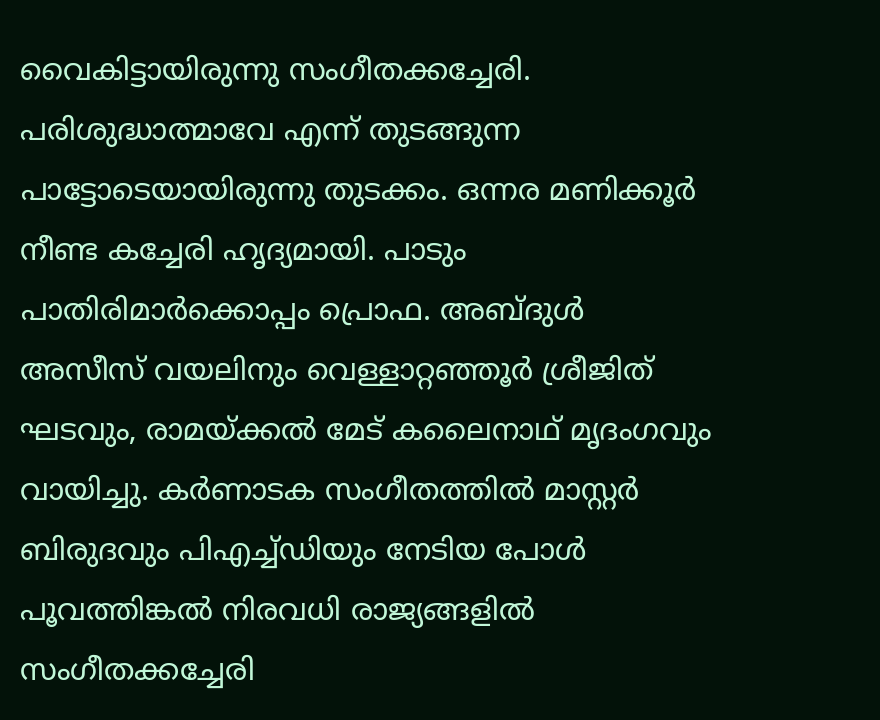വൈകിട്ടായിരുന്നു സംഗീതക്കച്ചേരി. പരിശുദ്ധാത്മാവേ എന്ന് തുടങ്ങുന്ന പാട്ടോടെയായിരുന്നു തുടക്കം. ഒന്നര മണിക്കൂർ നീണ്ട കച്ചേരി ഹൃദ്യമായി. പാടും പാതിരിമാർക്കൊപ്പം പ്രൊഫ. അബ്ദുൾ അസീസ് വയലിനും വെള്ളാറ്റഞ്ഞൂർ ശ്രീജിത് ഘടവും, രാമയ്ക്കൽ മേട് കലൈനാഥ് മൃദംഗവും വായിച്ചു. കർണാടക സംഗീതത്തിൽ മാസ്റ്റർ ബിരുദവും പിഎച്ച്ഡിയും നേടിയ പോൾ പൂവത്തിങ്കൽ നിരവധി രാജ്യങ്ങളിൽ സംഗീതക്കച്ചേരി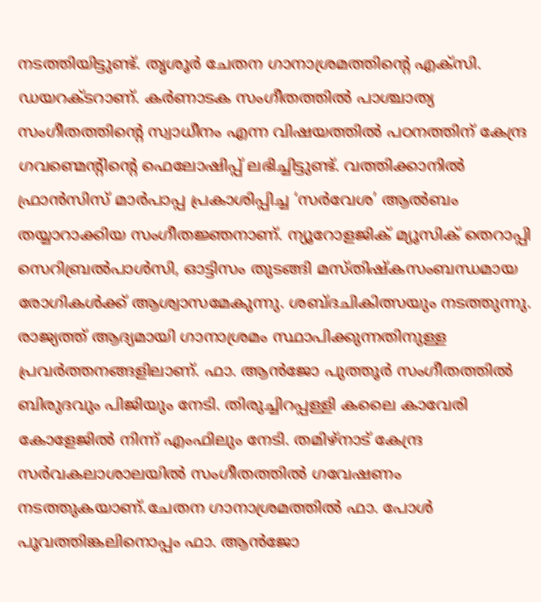നടത്തിയിട്ടുണ്ട്. തൃശൂർ ചേതന ഗാനാശ്രമത്തിന്റെ എക്സി. ഡയറക്ടറാണ്. കർണാടക സംഗീതത്തിൽ പാശ്ചാത്യ സംഗീതത്തിന്റെ സ്വാധീനം എന്ന വിഷയത്തിൽ പഠനത്തിന് കേന്ദ്ര ഗവണ്മെന്റിന്റെ ഫെലോഷിപ്പ് ലഭിച്ചിട്ടുണ്ട്. വത്തിക്കാനിൽ ഫ്രാൻസിസ് മാർപാപ്പ പ്രകാശിപ്പിച്ച ‘സർവേശ’ ആൽബം തയ്യാറാക്കിയ സംഗീതജ്ഞനാണ്. ന്യൂറോളജിക് മ്യൂസിക് തെറാപ്പി സെറിബ്രൽപാൾസി, ഓട്ടിസം തുടങ്ങി മസ്തിഷ്കസംബന്ധമായ രോഗികൾക്ക് ആശ്വാസമേകുന്നു. ശബ്ദചികിത്സയും നടത്തുന്നു. രാജ്യത്ത് ആദ്യമായി ഗാനാശ്രമം സ്ഥാപിക്കുന്നതിനുള്ള പ്രവർത്തനങ്ങളിലാണ്. ഫാ. ആൻജോ പുത്തൂർ സംഗീതത്തിൽ ബിരുദവും പിജിയും നേടി. തിരുച്ചിറപ്പള്ളി കലൈ കാവേരി കോളേജിൽ നിന്ന് എംഫിലും നേടി. തമിഴ്നാട് കേന്ദ്ര സർവകലാശാലയിൽ സംഗീതത്തിൽ ഗവേഷണം നടത്തുകയാണ്.ചേതന ഗാനാശ്രമത്തിൽ ഫാ. പോൾ പൂവത്തിങ്കലിനൊപ്പം ഫാ. ആൻജോ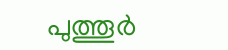പുത്തൂർ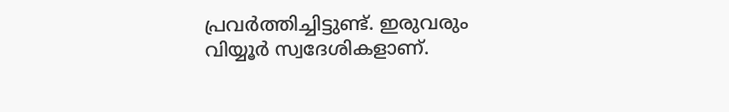പ്രവർത്തിച്ചിട്ടുണ്ട്. ഇരുവരും വിയ്യൂർ സ്വദേശികളാണ്.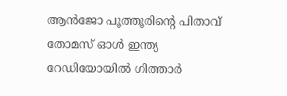ആൻജോ പൂത്തൂരിന്റെ പിതാവ് തോമസ് ഓൾ ഇന്ത്യ റേഡിയോയിൽ ഗിത്താർ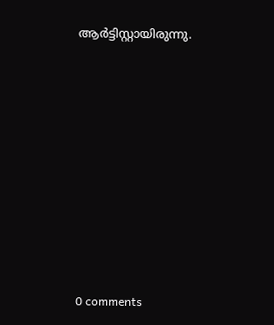ആർട്ടിസ്റ്റായിരുന്നു.









0 comments